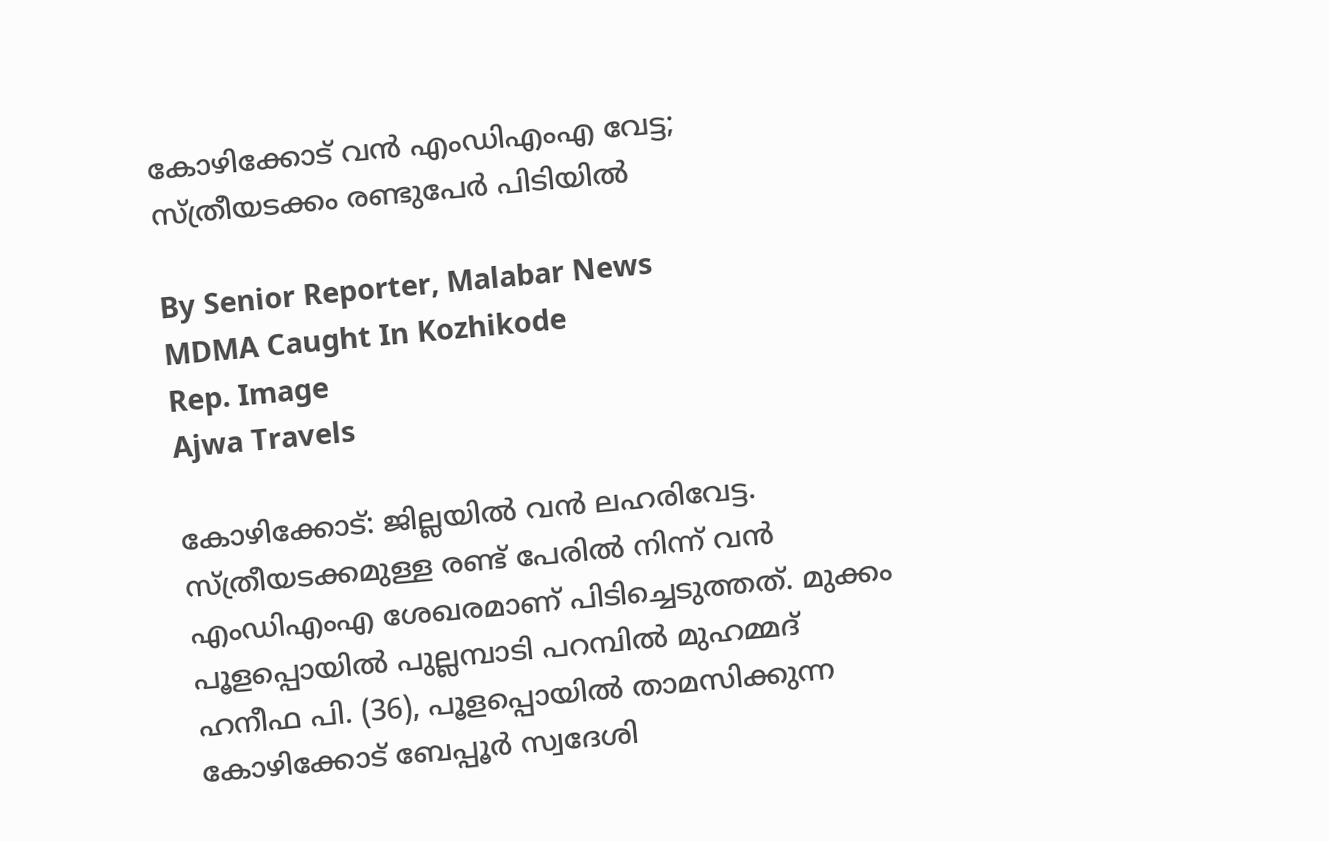കോഴിക്കോട് വൻ എംഡിഎംഎ വേട്ട; സ്‌ത്രീയടക്കം രണ്ടുപേർ പിടിയിൽ

By Senior Reporter, Malabar News
MDMA Caught In Kozhikode
Rep. Image
Ajwa Travels

കോഴിക്കോട്: ജില്ലയിൽ വൻ ലഹരിവേട്ട. സ്‌ത്രീയടക്കമുള്ള രണ്ട് പേരിൽ നിന്ന് വൻ എംഡിഎംഎ ശേഖരമാണ് പിടിച്ചെടുത്തത്. മുക്കം പൂളപ്പൊയിൽ പുല്ലമ്പാടി പറമ്പിൽ മുഹമ്മദ് ഹനീഫ പി. (36), പൂളപ്പൊയിൽ താമസിക്കുന്ന കോഴിക്കോട് ബേപ്പൂർ സ്വദേശി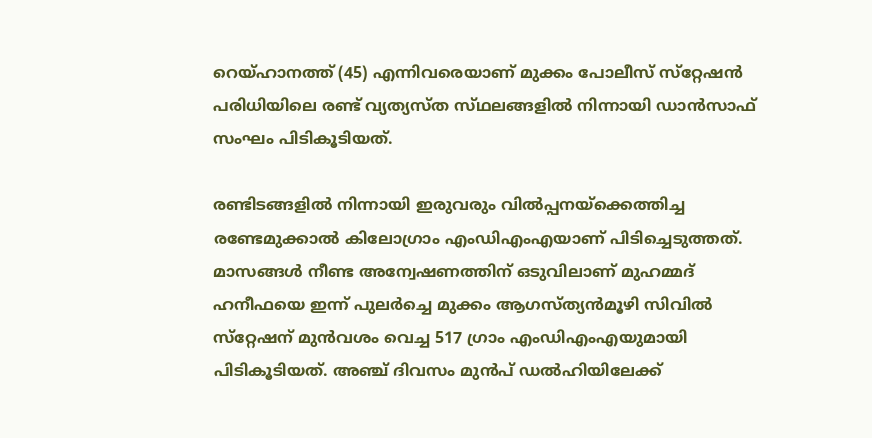റെയ്‌ഹാനത്ത്‌ (45) എന്നിവരെയാണ് മുക്കം പോലീസ് സ്‌റ്റേഷൻ പരിധിയിലെ രണ്ട് വ്യത്യസ്‌ത സ്‌ഥലങ്ങളിൽ നിന്നായി ഡാൻസാഫ് സംഘം പിടികൂടിയത്.

രണ്ടിടങ്ങളിൽ നിന്നായി ഇരുവരും വിൽപ്പനയ്‌ക്കെത്തിച്ച രണ്ടേമുക്കാൽ കിലോഗ്രാം എംഡിഎംഎയാണ് പിടിച്ചെടുത്തത്. മാസങ്ങൾ നീണ്ട അന്വേഷണത്തിന് ഒടുവിലാണ് മുഹമ്മദ് ഹനീഫയെ ഇന്ന് പുലർച്ചെ മുക്കം ആഗസ്‌ത്യൻമൂഴി സിവിൽ സ്‌റ്റേഷന് മുൻവശം വെച്ച 517 ഗ്രാം എംഡിഎംഎയുമായി പിടികൂടിയത്. അഞ്ച് ദിവസം മുൻപ് ഡൽഹിയിലേക്ക്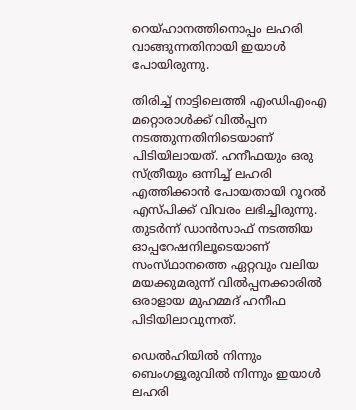റെയ്‌ഹാനത്തിനൊപ്പം ലഹരി വാങ്ങുന്നതിനായി ഇയാൾ പോയിരുന്നു.

തിരിച്ച് നാട്ടിലെത്തി എംഡിഎംഎ മറ്റൊരാൾക്ക് വിൽപ്പന നടത്തുന്നതിനിടെയാണ് പിടിയിലായത്. ഹനീഫയും ഒരു സ്‌ത്രീയും ഒന്നിച്ച് ലഹരി എത്തിക്കാൻ പോയതായി റൂറൽ എസ്‌പിക്ക് വിവരം ലഭിച്ചിരുന്നു. തുടർന്ന് ഡാൻസാഫ് നടത്തിയ ഓപ്പറേഷനിലൂടെയാണ് സംസ്‌ഥാനത്തെ ഏറ്റവും വലിയ മയക്കുമരുന്ന് വിൽപ്പനക്കാരിൽ ഒരാളായ മുഹമ്മദ് ഹനീഫ പിടിയിലാവുന്നത്.

ഡെൽഹിയിൽ നിന്നും ബെംഗളൂരുവിൽ നിന്നും ഇയാൾ ലഹരി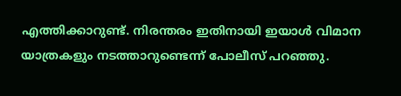എത്തിക്കാറുണ്ട്. നിരന്തരം ഇതിനായി ഇയാൾ വിമാന യാത്രകളും നടത്താറുണ്ടെന്ന് പോലീസ് പറഞ്ഞു.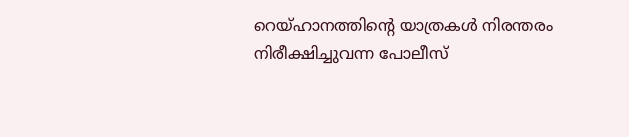റെയ്‌ഹാനത്തിന്റെ യാത്രകൾ നിരന്തരം നിരീക്ഷിച്ചുവന്ന പോലീസ്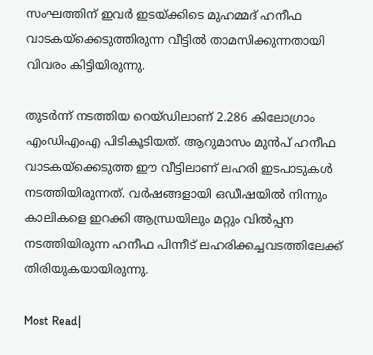സംഘത്തിന് ഇവർ ഇടയ്‌ക്കിടെ മുഹമ്മദ് ഹനീഫ വാടകയ്‌ക്കെടുത്തിരുന്ന വീട്ടിൽ താമസിക്കുന്നതായി വിവരം കിട്ടിയിരുന്നു.

തുടർന്ന് നടത്തിയ റെയ്‌ഡിലാണ് 2.286 കിലോഗ്രാം എംഡിഎംഎ പിടികൂടിയത്. ആറുമാസം മുൻപ് ഹനീഫ വാടകയ്‌ക്കെടുത്ത ഈ വീട്ടിലാണ് ലഹരി ഇടപാടുകൾ നടത്തിയിരുന്നത്. വർഷങ്ങളായി ഒഡീഷയിൽ നിന്നും കാലികളെ ഇറക്കി ആന്ധ്രയിലും മറ്റും വിൽപ്പന നടത്തിയിരുന്ന ഹനീഫ പിന്നീട് ലഹരിക്കച്ചവടത്തിലേക്ക് തിരിയുകയായിരുന്നു.

Most Read|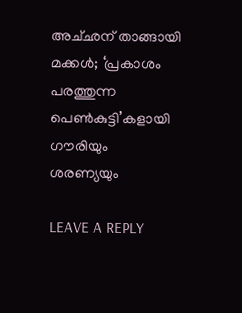അച്‌ഛന് താങ്ങായി മക്കൾ; ‘പ്രകാശം പരത്തുന്ന പെൺകുട്ടി’കളായി ഗൗരിയും ശരണ്യയും

LEAVE A REPLY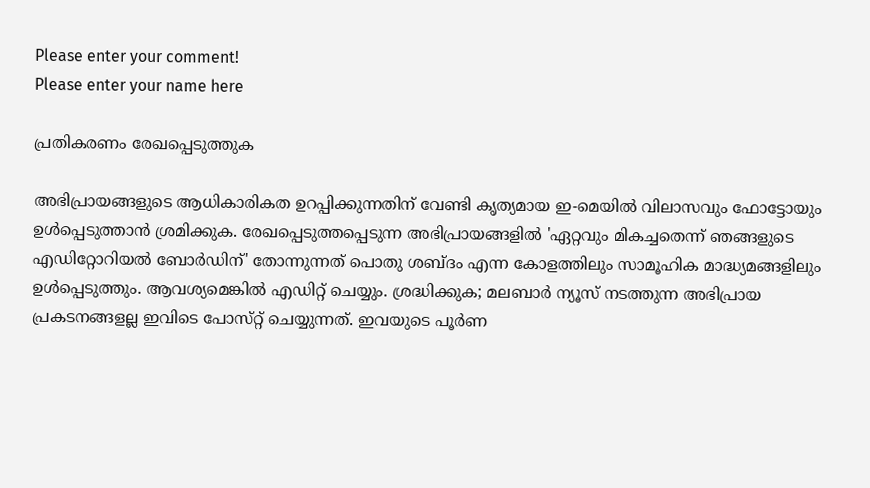Please enter your comment!
Please enter your name here

പ്രതികരണം രേഖപ്പെടുത്തുക

അഭിപ്രായങ്ങളുടെ ആധികാരികത ഉറപ്പിക്കുന്നതിന് വേണ്ടി കൃത്യമായ ഇ-മെയിൽ വിലാസവും ഫോട്ടോയും ഉൾപ്പെടുത്താൻ ശ്രമിക്കുക. രേഖപ്പെടുത്തപ്പെടുന്ന അഭിപ്രായങ്ങളിൽ 'ഏറ്റവും മികച്ചതെന്ന് ഞങ്ങളുടെ എഡിറ്റോറിയൽ ബോർഡിന്' തോന്നുന്നത് പൊതു ശബ്‌ദം എന്ന കോളത്തിലും സാമൂഹിക മാദ്ധ്യമങ്ങളിലും ഉൾപ്പെടുത്തും. ആവശ്യമെങ്കിൽ എഡിറ്റ് ചെയ്യും. ശ്രദ്ധിക്കുക; മലബാർ ന്യൂസ് നടത്തുന്ന അഭിപ്രായ പ്രകടനങ്ങളല്ല ഇവിടെ പോസ്‌റ്റ് ചെയ്യുന്നത്. ഇവയുടെ പൂർണ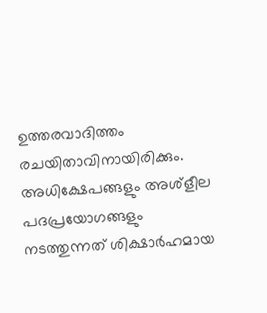ഉത്തരവാദിത്തം രചയിതാവിനായിരിക്കും. അധിക്ഷേപങ്ങളും അശ്‌ളീല പദപ്രയോഗങ്ങളും നടത്തുന്നത് ശിക്ഷാർഹമായ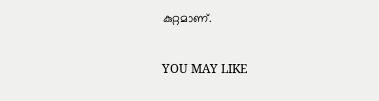കുറ്റമാണ്.

YOU MAY LIKE